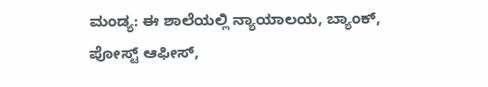ಮಂಡ್ಯ: ಈ ಶಾಲೆಯಲ್ಲಿ ನ್ಯಾಯಾಲಯ, ಬ್ಯಾಂಕ್, ಪೋಸ್ಟ್ ಆಫೀಸ್,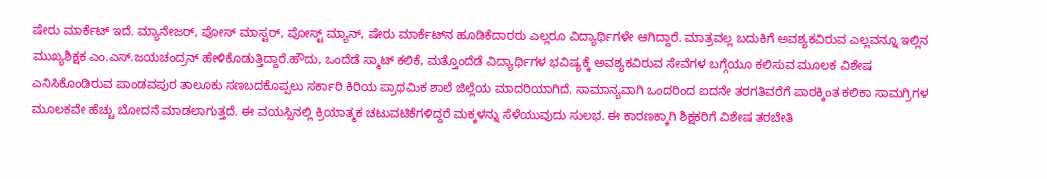ಷೇರು ಮಾರ್ಕೆಟ್ ಇದೆ. ಮ್ಯಾನೇಜರ್, ಪೋಸ್ ಮಾಸ್ಟರ್, ಪೋಸ್ಟ್ ಮ್ಯಾನ್, ಷೇರು ಮಾರ್ಕೆಟ್‌ನ ಹೂಡಿಕೆದಾರರು ಎಲ್ಲರೂ ವಿದ್ಯಾರ್ಥಿಗಳೇ ಆಗಿದ್ದಾರೆ. ಮಾತ್ರವಲ್ಲ ಬದುಕಿಗೆ ಅವಶ್ಯಕವಿರುವ ಎಲ್ಲವನ್ನೂ ಇಲ್ಲಿನ ಮುಖ್ಯಶಿಕ್ಷಕ ಎಂ.ಎಸ್.ಜಯಚಂದ್ರನ್ ಹೇಳಿಕೊಡುತ್ತಿದ್ದಾರೆ.ಹೌದು, ಒಂದೆಡೆ ಸ್ಮಾಟ್ ಕಲಿಕೆ, ಮತ್ತೊಂದೆಡೆ ವಿದ್ಯಾರ್ಥಿಗಳ ಭವಿಷ್ಯಕ್ಕೆ ಅವಶ್ಯಕವಿರುವ ಸೇವೆಗಳ ಬಗ್ಗೆಯೂ ಕಲಿಸುವ ಮೂಲಕ ವಿಶೇಷ ಎನಿಸಿಕೊಂಡಿರುವ ಪಾಂಡವಪುರ ತಾಲೂಕು ಸಣಬದಕೊಪ್ಪಲು ಸರ್ಕಾರಿ ಕಿರಿಯ ಪ್ರಾಥಮಿಕ ಶಾಲೆ ಜಿಲ್ಲೆಯ ಮಾದರಿಯಾಗಿದೆ. ಸಾಮಾನ್ಯವಾಗಿ ಒಂದರಿಂದ ಐದನೇ ತರಗತಿವರೆಗೆ ಪಾಠಕ್ಕಿಂತ ಕಲಿಕಾ ಸಾಮಗ್ರಿಗಳ ಮೂಲಕವೇ ಹೆಚ್ಚು ಬೋದನೆ ಮಾಡಲಾಗುತ್ತದೆ. ಈ ವಯಸ್ಸಿನಲ್ಲಿ ಕ್ರಿಯಾತ್ಮಕ ಚಟುವಟಿಕೆಗಳಿದ್ದರೆ ಮಕ್ಕಳನ್ನು ಸೆಳೆಯುವುದು ಸುಲಭ. ಈ ಕಾರಣಕ್ಕಾಗಿ ಶಿಕ್ಷಕರಿಗೆ ವಿಶೇಷ ತರಬೇತಿ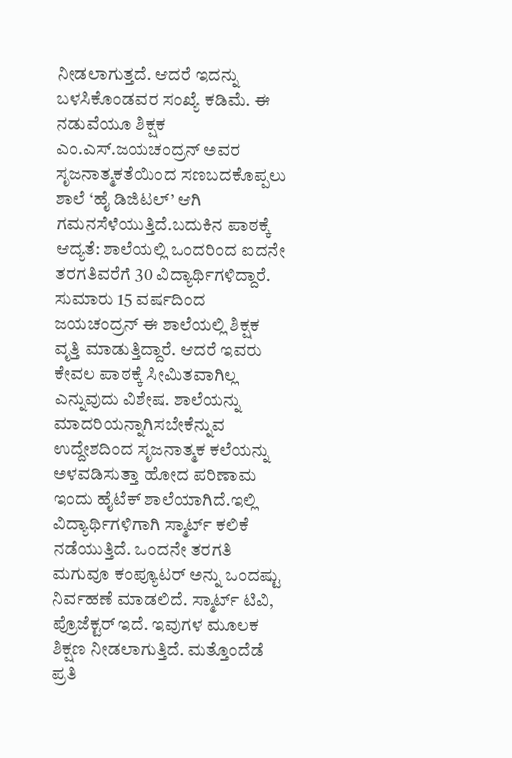ನೀಡಲಾಗುತ್ತದೆ. ಆದರೆ ಇದನ್ನು ಬಳಸಿಕೊಂಡವರ ಸಂಖ್ಯೆ ಕಡಿಮೆ. ಈ ನಡುವೆಯೂ ಶಿಕ್ಷಕ ಎಂ.ಎಸ್.ಜಯಚಂದ್ರನ್ ಅವರ ಸೃಜನಾತ್ಮಕತೆಯಿಂದ ಸಣಬದಕೊಪ್ಪಲು ಶಾಲೆ ‘ಹೈ ಡಿಜಿಟಲ್’ ಆಗಿ ಗಮನಸೆಳೆಯುತ್ತಿದೆ.ಬದುಕಿನ ಪಾಠಕ್ಕೆ ಆದ್ಯತೆ: ಶಾಲೆಯಲ್ಲಿ ಒಂದರಿಂದ ಐದನೇ ತರಗತಿವರೆಗೆ 30 ವಿದ್ಯಾರ್ಥಿಗಳಿದ್ದಾರೆ. ಸುಮಾರು 15 ವರ್ಷದಿಂದ ಜಯಚಂದ್ರನ್ ಈ ಶಾಲೆಯಲ್ಲಿ ಶಿಕ್ಷಕ ವೃತ್ತಿ ಮಾಡುತ್ತಿದ್ದಾರೆ. ಆದರೆ ಇವರು ಕೇವಲ ಪಾಠಕ್ಕೆ ಸೀಮಿತವಾಗಿಲ್ಲ ಎನ್ನುವುದು ವಿಶೇಷ. ಶಾಲೆಯನ್ನು ಮಾದರಿಯನ್ನಾಗಿಸಬೇಕೆನ್ನುವ ಉದ್ದೇಶದಿಂದ ಸೃಜನಾತ್ಮಕ ಕಲೆಯನ್ನು ಅಳವಡಿಸುತ್ತಾ ಹೋದ ಪರಿಣಾಮ ಇಂದು ಹೈಟೆಕ್ ಶಾಲೆಯಾಗಿದೆ.ಇಲ್ಲಿ ವಿದ್ಯಾರ್ಥಿಗಳಿಗಾಗಿ ಸ್ಮಾರ್ಟ್ ಕಲಿಕೆ ನಡೆಯುತ್ತಿದೆ. ಒಂದನೇ ತರಗತಿ ಮಗುವೂ ಕಂಪ್ಯೂಟರ್ ಅನ್ನು ಒಂದಷ್ಟು ನಿರ್ವಹಣೆ ಮಾಡಲಿದೆ. ಸ್ಮಾರ್ಟ್ ಟಿವಿ, ಪ್ರೊಜೆಕ್ಟರ್ ಇದೆ. ಇವುಗಳ ಮೂಲಕ ಶಿಕ್ಷಣ ನೀಡಲಾಗುತ್ತಿದೆ. ಮತ್ತೊಂದೆಡೆ ಪ್ರತಿ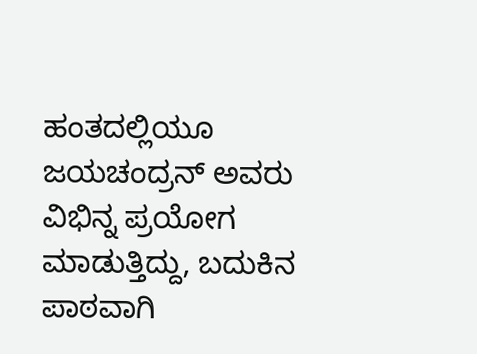ಹಂತದಲ್ಲಿಯೂ ಜಯಚಂದ್ರನ್ ಅವರು ವಿಭಿನ್ನ ಪ್ರಯೋಗ ಮಾಡುತ್ತಿದ್ದು, ಬದುಕಿನ ಪಾಠವಾಗಿ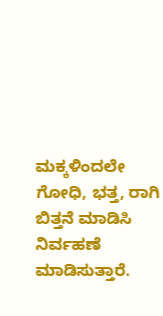ಮಕ್ಕಳಿಂದಲೇ ಗೋಧಿ, ಭತ್ತ, ರಾಗಿ ಬಿತ್ತನೆ ಮಾಡಿಸಿ ನಿರ್ವಹಣೆ ಮಾಡಿಸುತ್ತಾರೆ.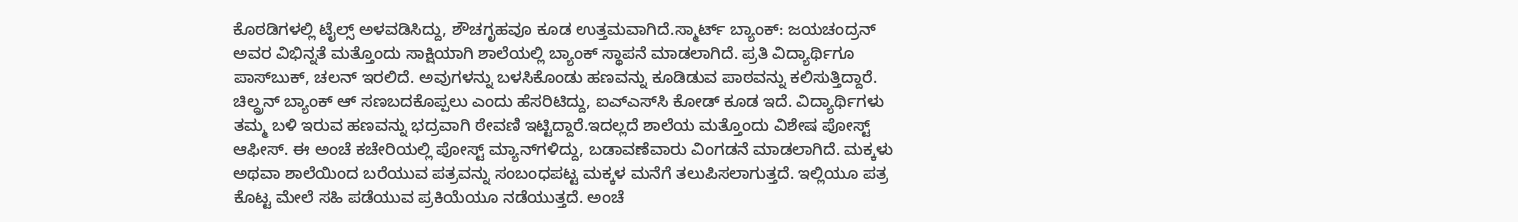ಕೊಠಡಿಗಳಲ್ಲಿ ಟೈಲ್ಸ್ ಅಳವಡಿಸಿದ್ದು, ಶೌಚಗೃಹವೂ ಕೂಡ ಉತ್ತಮವಾಗಿದೆ.ಸ್ಮಾರ್ಟ್ ಬ್ಯಾಂಕ್: ಜಯಚಂದ್ರನ್ ಅವರ ವಿಭಿನ್ನತೆ ಮತ್ತೊಂದು ಸಾಕ್ಷಿಯಾಗಿ ಶಾಲೆಯಲ್ಲಿ ಬ್ಯಾಂಕ್ ಸ್ಥಾಪನೆ ಮಾಡಲಾಗಿದೆ. ಪ್ರತಿ ವಿದ್ಯಾರ್ಥಿಗೂ ಪಾಸ್‌ಬುಕ್, ಚಲನ್ ಇರಲಿದೆ. ಅವುಗಳನ್ನು ಬಳಸಿಕೊಂಡು ಹಣವನ್ನು ಕೂಡಿಡುವ ಪಾಠವನ್ನು ಕಲಿಸುತ್ತಿದ್ದಾರೆ. ಚಿಲ್ದ್ರನ್ ಬ್ಯಾಂಕ್ ಆ್ ಸಣಬದಕೊಪ್ಪಲು ಎಂದು ಹೆಸರಿಟಿದ್ದು, ಐಎ್ಎಸ್‌ಸಿ ಕೋಡ್ ಕೂಡ ಇದೆ. ವಿದ್ಯಾರ್ಥಿಗಳು ತಮ್ಮ ಬಳಿ ಇರುವ ಹಣವನ್ನು ಭದ್ರವಾಗಿ ಠೇವಣಿ ಇಟ್ಟಿದ್ದಾರೆ.ಇದಲ್ಲದೆ ಶಾಲೆಯ ಮತ್ತೊಂದು ವಿಶೇಷ ಪೋಸ್ಟ್ ಆಫೀಸ್. ಈ ಅಂಚೆ ಕಚೇರಿಯಲ್ಲಿ ಪೋಸ್ಟ್ ಮ್ಯಾನ್‌ಗಳಿದ್ದು, ಬಡಾವಣೆವಾರು ವಿಂಗಡನೆ ಮಾಡಲಾಗಿದೆ. ಮಕ್ಕಳು ಅಥವಾ ಶಾಲೆಯಿಂದ ಬರೆಯುವ ಪತ್ರವನ್ನು ಸಂಬಂಧಪಟ್ಟ ಮಕ್ಕಳ ಮನೆಗೆ ತಲುಪಿಸಲಾಗುತ್ತದೆ. ಇಲ್ಲಿಯೂ ಪತ್ರ ಕೊಟ್ಟ ಮೇಲೆ ಸಹಿ ಪಡೆಯುವ ಪ್ರಕಿಯೆಯೂ ನಡೆಯುತ್ತದೆ. ಅಂಚೆ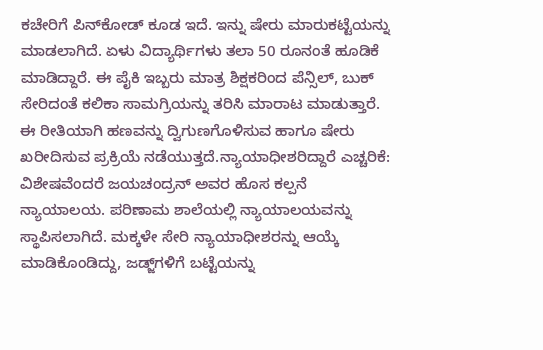ಕಚೇರಿಗೆ ಪಿನ್‌ಕೋಡ್ ಕೂಡ ಇದೆ. ಇನ್ನು ಷೇರು ಮಾರುಕಟ್ಟೆಯನ್ನು ಮಾಡಲಾಗಿದೆ. ಏಳು ವಿದ್ಯಾರ್ಥಿಗಳು ತಲಾ 50 ರೂನಂತೆ ಹೂಡಿಕೆ ಮಾಡಿದ್ದಾರೆ. ಈ ಪೈಕಿ ಇಬ್ಬರು ಮಾತ್ರ ಶಿಕ್ಷಕರಿಂದ ಪೆನ್ಸಿಲ್, ಬುಕ್ ಸೇರಿದಂತೆ ಕಲಿಕಾ ಸಾಮಗ್ರಿಯನ್ನು ತರಿಸಿ ಮಾರಾಟ ಮಾಡುತ್ತಾರೆ. ಈ ರೀತಿಯಾಗಿ ಹಣವನ್ನು ದ್ವಿಗುಣಗೊಳಿಸುವ ಹಾಗೂ ಷೇರು ಖರೀದಿಸುವ ಪ್ರಕ್ರಿಯೆ ನಡೆಯುತ್ತದೆ.ನ್ಯಾಯಾಧೀಶರಿದ್ದಾರೆ ಎಚ್ಚರಿಕೆ: ವಿಶೇಷವೆಂದರೆ ಜಯಚಂದ್ರನ್ ಅವರ ಹೊಸ ಕಲ್ಪನೆ ನ್ಯಾಯಾಲಯ. ಪರಿಣಾಮ ಶಾಲೆಯಲ್ಲಿ ನ್ಯಾಯಾಲಯವನ್ನು ಸ್ಥಾಪಿಸಲಾಗಿದೆ. ಮಕ್ಕಳೇ ಸೇರಿ ನ್ಯಾಯಾಧೀಶರನ್ನು ಆಯ್ಕೆ ಮಾಡಿಕೊಂಡಿದ್ದು, ಜಡ್ಜ್‌ಗಳಿಗೆ ಬಟ್ಟೆಯನ್ನು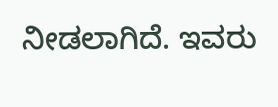ನೀಡಲಾಗಿದೆ. ಇವರು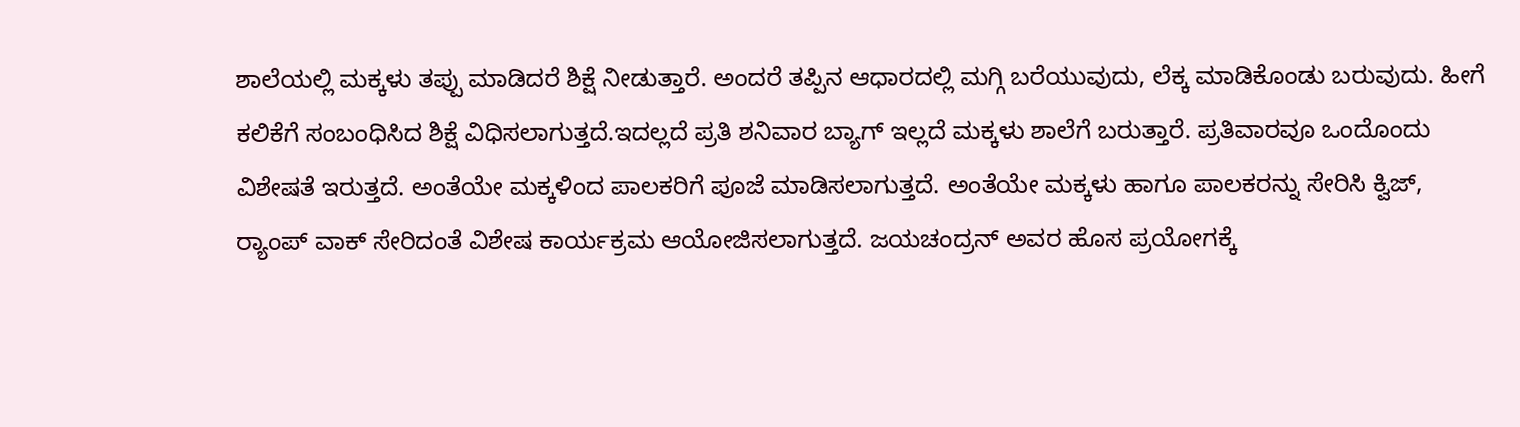ಶಾಲೆಯಲ್ಲಿ ಮಕ್ಕಳು ತಪ್ಪು ಮಾಡಿದರೆ ಶಿಕ್ಷೆ ನೀಡುತ್ತಾರೆ. ಅಂದರೆ ತಪ್ಪಿನ ಆಧಾರದಲ್ಲಿ ಮಗ್ಗಿ ಬರೆಯುವುದು, ಲೆಕ್ಕ ಮಾಡಿಕೊಂಡು ಬರುವುದು. ಹೀಗೆ ಕಲಿಕೆಗೆ ಸಂಬಂಧಿಸಿದ ಶಿಕ್ಷೆ ವಿಧಿಸಲಾಗುತ್ತದೆ.ಇದಲ್ಲದೆ ಪ್ರತಿ ಶನಿವಾರ ಬ್ಯಾಗ್ ಇಲ್ಲದೆ ಮಕ್ಕಳು ಶಾಲೆಗೆ ಬರುತ್ತಾರೆ. ಪ್ರತಿವಾರವೂ ಒಂದೊಂದು ವಿಶೇಷತೆ ಇರುತ್ತದೆ. ಅಂತೆಯೇ ಮಕ್ಕಳಿಂದ ಪಾಲಕರಿಗೆ ಪೂಜೆ ಮಾಡಿಸಲಾಗುತ್ತದೆ. ಅಂತೆಯೇ ಮಕ್ಕಳು ಹಾಗೂ ಪಾಲಕರನ್ನು ಸೇರಿಸಿ ಕ್ವಿಜ್, ರ‌್ಯಾಂಪ್ ವಾಕ್ ಸೇರಿದಂತೆ ವಿಶೇಷ ಕಾರ್ಯಕ್ರಮ ಆಯೋಜಿಸಲಾಗುತ್ತದೆ. ಜಯಚಂದ್ರನ್ ಅವರ ಹೊಸ ಪ್ರಯೋಗಕ್ಕೆ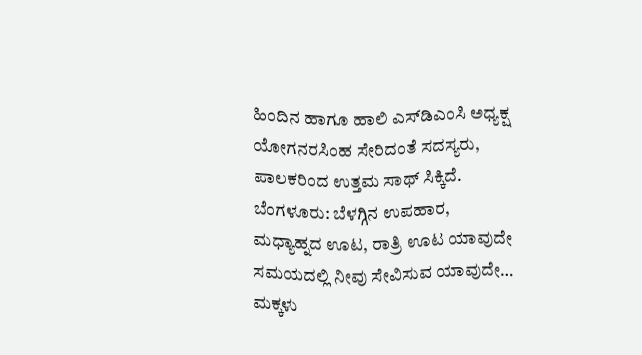ಹಿಂದಿನ ಹಾಗೂ ಹಾಲಿ ಎಸ್‌ಡಿಎಂಸಿ ಅಧ್ಯಕ್ಷ ಯೋಗನರಸಿಂಹ ಸೇರಿದಂತೆ ಸದಸ್ಯರು, ಪಾಲಕರಿಂದ ಉತ್ತಮ ಸಾಥ್ ಸಿಕ್ಕಿದೆ.
ಬೆಂಗಳೂರು: ಬೆಳಗ್ಗಿನ ಉಪಹಾರ, ಮಧ್ಯಾಹ್ನದ ಊಟ, ರಾತ್ರಿ ಊಟ ಯಾವುದೇ ಸಮಯದಲ್ಲಿ ನೀವು ಸೇವಿಸುವ ಯಾವುದೇ…
ಮಕ್ಕಳು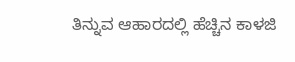ತಿನ್ನುವ ಆಹಾರದಲ್ಲಿ ಹೆಚ್ಚಿನ ಕಾಳಜಿ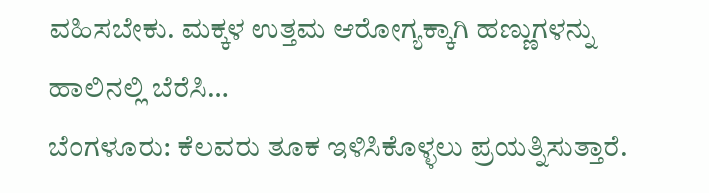ವಹಿಸಬೇಕು. ಮಕ್ಕಳ ಉತ್ತಮ ಆರೋಗ್ಯಕ್ಕಾಗಿ ಹಣ್ಣುಗಳನ್ನು ಹಾಲಿನಲ್ಲಿ ಬೆರೆಸಿ…
ಬೆಂಗಳೂರು: ಕೆಲವರು ತೂಕ ಇಳಿಸಿಕೊಳ್ಳಲು ಪ್ರಯತ್ನಿಸುತ್ತಾರೆ.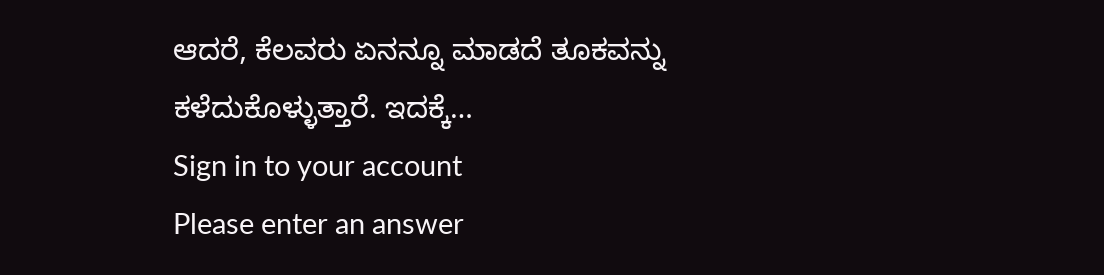ಆದರೆ, ಕೆಲವರು ಏನನ್ನೂ ಮಾಡದೆ ತೂಕವನ್ನು ಕಳೆದುಕೊಳ್ಳುತ್ತಾರೆ. ಇದಕ್ಕೆ…
Sign in to your account
Please enter an answer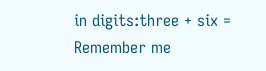in digits:three + six =
Remember me